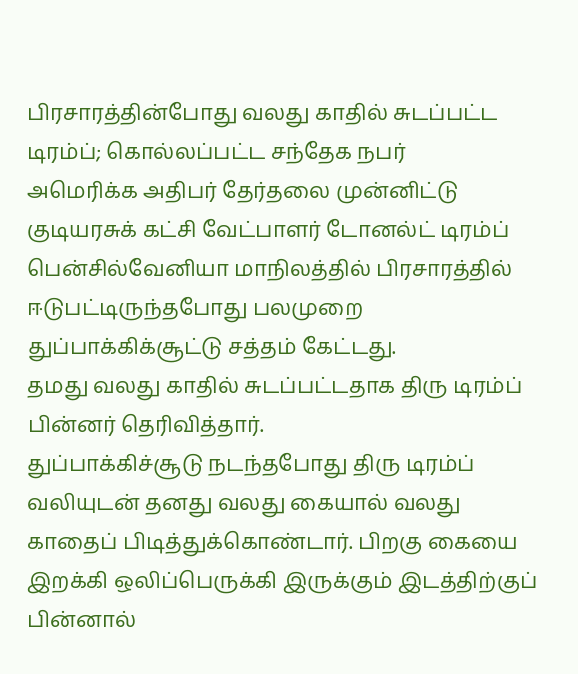பிரசாரத்தின்போது வலது காதில் சுடப்பட்ட டிரம்ப்; கொல்லப்பட்ட சந்தேக நபர்
அமெரிக்க அதிபர் தேர்தலை முன்னிட்டு குடியரசுக் கட்சி வேட்பாளர் டோனல்ட் டிரம்ப் பென்சில்வேனியா மாநிலத்தில் பிரசாரத்தில் ஈடுபட்டிருந்தபோது பலமுறை துப்பாக்கிக்சூட்டு சத்தம் கேட்டது.
தமது வலது காதில் சுடப்பட்டதாக திரு டிரம்ப் பின்னர் தெரிவித்தார்.
துப்பாக்கிச்சூடு நடந்தபோது திரு டிரம்ப் வலியுடன் தனது வலது கையால் வலது காதைப் பிடித்துக்கொண்டார். பிறகு கையை இறக்கி ஒலிப்பெருக்கி இருக்கும் இடத்திற்குப் பின்னால்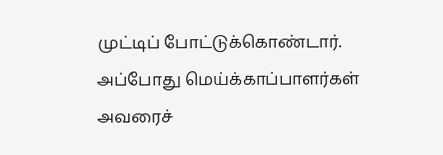முட்டிப் போட்டுக்கொண்டார்.
அப்போது மெய்க்காப்பாளர்கள் அவரைச்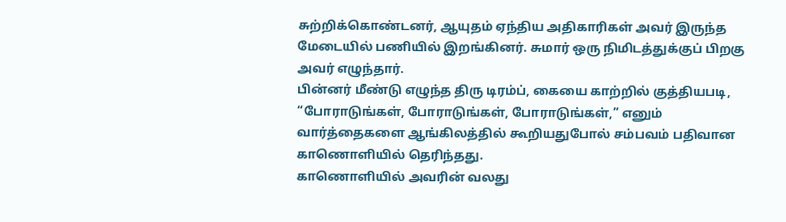சுற்றிக்கொண்டனர், ஆயுதம் ஏந்திய அதிகாரிகள் அவர் இருந்த மேடையில் பணியில் இறங்கினர். சுமார் ஒரு நிமிடத்துக்குப் பிறகு அவர் எழுந்தார்.
பின்னர் மீண்டு எழுந்த திரு டிரம்ப், கையை காற்றில் குத்தியபடி, “போராடுங்கள், போராடுங்கள், போராடுங்கள்,” எனும் வார்த்தைகளை ஆங்கிலத்தில் கூறியதுபோல் சம்பவம் பதிவான காணொளியில் தெரிந்தது.
காணொளியில் அவரின் வலது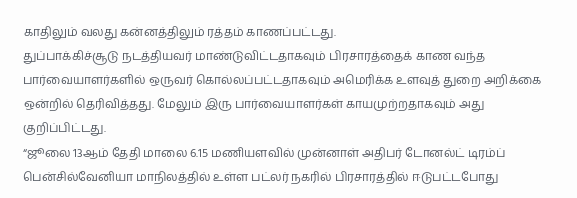காதிலும் வலது கன்னத்திலும் ரத்தம் காணப்பட்டது.
துப்பாக்கிச்சூடு நடத்தியவர் மாண்டுவிட்டதாகவும் பிரசாரத்தைக் காண வந்த பார்வையாளர்களில் ஒருவர் கொல்லப்பட்டதாகவும் அமெரிக்க உளவுத் துறை அறிக்கை ஒன்றில் தெரிவித்தது. மேலும் இரு பார்வையாளர்கள் காயமுற்றதாகவும் அது குறிப்பிட்டது.
“ஜூலை 13ஆம் தேதி மாலை 6.15 மணியளவில் முன்னாள் அதிபர் டோனல்ட் டிரம்ப் பென்சில்வேனியா மாநிலத்தில் உள்ள பட்லர் நகரில் பிரசாரத்தில் ஈடுபட்டபோது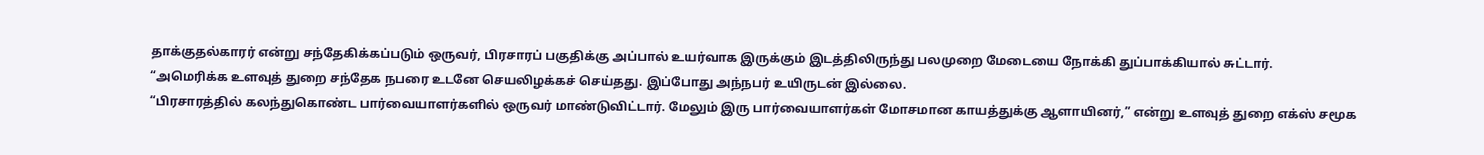தாக்குதல்காரர் என்று சந்தேகிக்கப்படும் ஒருவர், பிரசாரப் பகுதிக்கு அப்பால் உயர்வாக இருக்கும் இடத்திலிருந்து பலமுறை மேடையை நோக்கி துப்பாக்கியால் சுட்டார்.
“அமெரிக்க உளவுத் துறை சந்தேக நபரை உடனே செயலிழக்கச் செய்தது. இப்போது அந்நபர் உயிருடன் இல்லை.
“பிரசாரத்தில் கலந்துகொண்ட பார்வையாளர்களில் ஒருவர் மாண்டுவிட்டார். மேலும் இரு பார்வையாளர்கள் மோசமான காயத்துக்கு ஆளாயினர்,” என்று உளவுத் துறை எக்ஸ் சமூக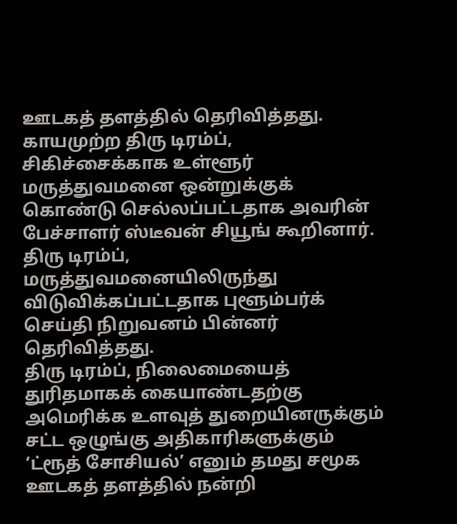ஊடகத் தளத்தில் தெரிவித்தது.
காயமுற்ற திரு டிரம்ப், சிகிச்சைக்காக உள்ளூர் மருத்துவமனை ஒன்றுக்குக் கொண்டு செல்லப்பட்டதாக அவரின் பேச்சாளர் ஸ்டீவன் சியூங் கூறினார். திரு டிரம்ப், மருத்துவமனையிலிருந்து விடுவிக்கப்பட்டதாக புளூம்பர்க் செய்தி நிறுவனம் பின்னர் தெரிவித்தது.
திரு டிரம்ப், நிலைமையைத் துரிதமாகக் கையாண்டதற்கு அமெரிக்க உளவுத் துறையினருக்கும் சட்ட ஒழுங்கு அதிகாரிகளுக்கும் ‘ட்ரூத் சோசியல்’ எனும் தமது சமூக ஊடகத் தளத்தில் நன்றி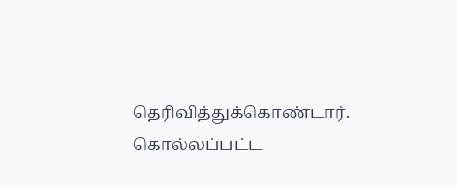தெரிவித்துக்கொண்டார். கொல்லப்பட்ட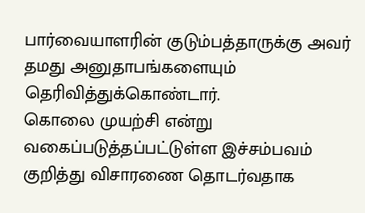பார்வையாளரின் குடும்பத்தாருக்கு அவர் தமது அனுதாபங்களையும் தெரிவித்துக்கொண்டார்.
கொலை முயற்சி என்று வகைப்படுத்தப்பட்டுள்ள இச்சம்பவம் குறித்து விசாரணை தொடர்வதாக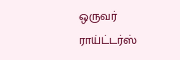ஒருவர் ராய்ட்டர்ஸ்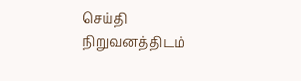செய்தி நிறுவனத்திடம்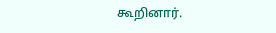கூறினார்.